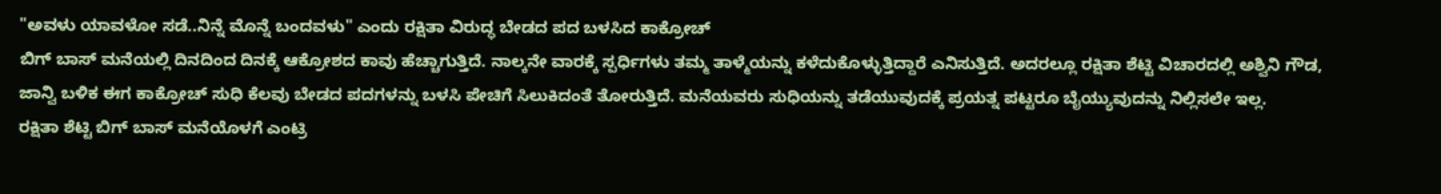"ಅವಳು ಯಾವಳೋ ಸಡೆ..ನಿನ್ನೆ ಮೊನ್ನೆ ಬಂದವಳು" ಎಂದು ರಕ್ಷಿತಾ ವಿರುದ್ಧ ಬೇಡದ ಪದ ಬಳಸಿದ ಕಾಕ್ರೋಚ್
ಬಿಗ್ ಬಾಸ್ ಮನೆಯಲ್ಲಿ ದಿನದಿಂದ ದಿನಕ್ಕೆ ಆಕ್ರೋಶದ ಕಾವು ಹೆಚ್ಚಾಗುತ್ತಿದೆ. ನಾಲ್ಕನೇ ವಾರಕ್ಕೆ ಸ್ಪರ್ಧಿಗಳು ತಮ್ಮ ತಾಳ್ಮೆಯನ್ನು ಕಳೆದುಕೊಳ್ಳುತ್ತಿದ್ದಾರೆ ಎನಿಸುತ್ತಿದೆ. ಅದರಲ್ಲೂ ರಕ್ಷಿತಾ ಶೆಟ್ಟಿ ವಿಚಾರದಲ್ಲಿ ಅಶ್ವಿನಿ ಗೌಡ, ಜಾನ್ವಿ ಬಳಿಕ ಈಗ ಕಾಕ್ರೋಚ್ ಸುಧಿ ಕೆಲವು ಬೇಡದ ಪದಗಳನ್ನು ಬಳಸಿ ಪೇಚಿಗೆ ಸಿಲುಕಿದಂತೆ ತೋರುತ್ತಿದೆ. ಮನೆಯವರು ಸುಧಿಯನ್ನು ತಡೆಯುವುದಕ್ಕೆ ಪ್ರಯತ್ನ ಪಟ್ಟರೂ ಬೈಯ್ಯುವುದನ್ನು ನಿಲ್ಲಿಸಲೇ ಇಲ್ಲ.
ರಕ್ಷಿತಾ ಶೆಟ್ಟಿ ಬಿಗ್ ಬಾಸ್ ಮನೆಯೊಳಗೆ ಎಂಟ್ರಿ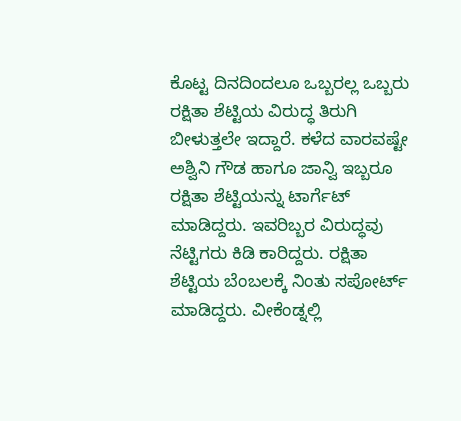ಕೊಟ್ಟ ದಿನದಿಂದಲೂ ಒಬ್ಬರಲ್ಲ ಒಬ್ಬರು ರಕ್ಷಿತಾ ಶೆಟ್ಟಿಯ ವಿರುದ್ಧ ತಿರುಗಿ ಬೀಳುತ್ತಲೇ ಇದ್ದಾರೆ. ಕಳೆದ ವಾರವಷ್ಟೇ ಅಶ್ವಿನಿ ಗೌಡ ಹಾಗೂ ಜಾನ್ವಿ ಇಬ್ಬರೂ ರಕ್ಷಿತಾ ಶೆಟ್ಟಿಯನ್ನು ಟಾರ್ಗೆಟ್ ಮಾಡಿದ್ದರು. ಇವರಿಬ್ಬರ ವಿರುದ್ಧವು ನೆಟ್ಟಿಗರು ಕಿಡಿ ಕಾರಿದ್ದರು. ರಕ್ಷಿತಾ ಶೆಟ್ಟಿಯ ಬೆಂಬಲಕ್ಕೆ ನಿಂತು ಸಪೋರ್ಟ್ ಮಾಡಿದ್ದರು. ವೀಕೆಂಡ್ನಲ್ಲಿ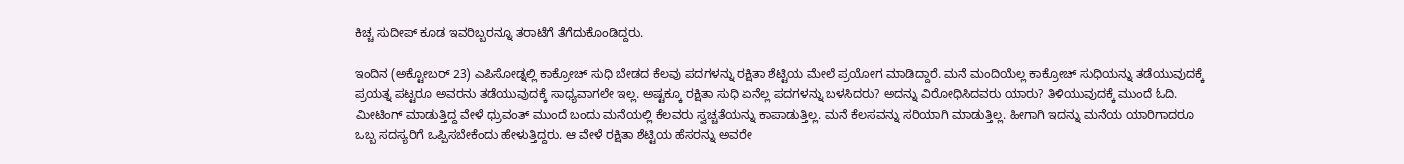ಕಿಚ್ಚ ಸುದೀಪ್ ಕೂಡ ಇವರಿಬ್ಬರನ್ನೂ ತರಾಟೆಗೆ ತೆಗೆದುಕೊಂಡಿದ್ದರು.

ಇಂದಿನ (ಅಕ್ಟೋಬರ್ 23) ಎಪಿಸೋಡ್ನಲ್ಲಿ ಕಾಕ್ರೋಚ್ ಸುಧಿ ಬೇಡದ ಕೆಲವು ಪದಗಳನ್ನು ರಕ್ಷಿತಾ ಶೆಟ್ಟಿಯ ಮೇಲೆ ಪ್ರಯೋಗ ಮಾಡಿದ್ದಾರೆ. ಮನೆ ಮಂದಿಯೆಲ್ಲ ಕಾಕ್ರೋಚ್ ಸುಧಿಯನ್ನು ತಡೆಯುವುದಕ್ಕೆ ಪ್ರಯತ್ನ ಪಟ್ಟರೂ ಅವರನು ತಡೆಯುವುದಕ್ಕೆ ಸಾಧ್ಯವಾಗಲೇ ಇಲ್ಲ. ಅಷ್ಟಕ್ಕೂ ರಕ್ಷಿತಾ ಸುಧಿ ಏನೆಲ್ಲ ಪದಗಳನ್ನು ಬಳಸಿದರು? ಅದನ್ನು ವಿರೋಧಿಸಿದವರು ಯಾರು? ತಿಳಿಯುವುದಕ್ಕೆ ಮುಂದೆ ಓದಿ.
ಮೀಟಿಂಗ್ ಮಾಡುತ್ತಿದ್ದ ವೇಳೆ ಧ್ರುವಂತ್ ಮುಂದೆ ಬಂದು ಮನೆಯಲ್ಲಿ ಕೆಲವರು ಸ್ವಚ್ಚತೆಯನ್ನು ಕಾಪಾಡುತ್ತಿಲ್ಲ. ಮನೆ ಕೆಲಸವನ್ನು ಸರಿಯಾಗಿ ಮಾಡುತ್ತಿಲ್ಲ. ಹೀಗಾಗಿ ಇದನ್ನು ಮನೆಯ ಯಾರಿಗಾದರೂ ಒಬ್ಬ ಸದಸ್ಯರಿಗೆ ಒಪ್ಪಿಸಬೇಕೆಂದು ಹೇಳುತ್ತಿದ್ದರು. ಆ ವೇಳೆ ರಕ್ಷಿತಾ ಶೆಟ್ಟಿಯ ಹೆಸರನ್ನು ಅವರೇ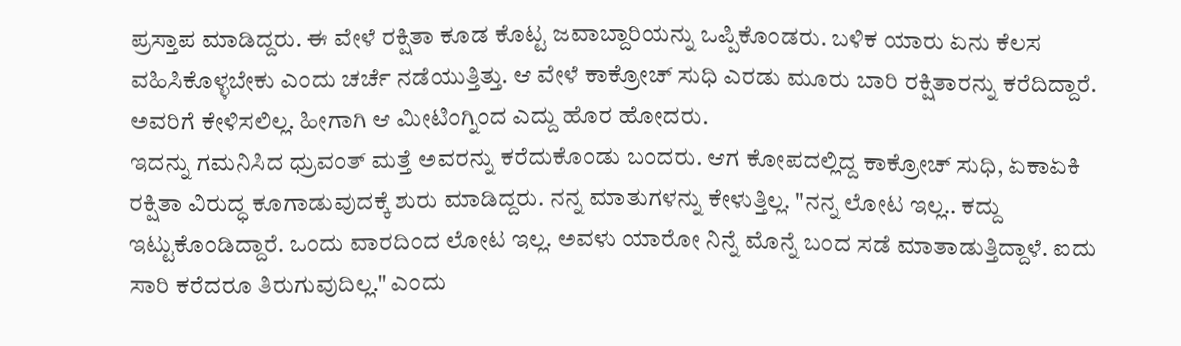ಪ್ರಸ್ತಾಪ ಮಾಡಿದ್ದರು. ಈ ವೇಳೆ ರಕ್ಷಿತಾ ಕೂಡ ಕೊಟ್ಟ ಜವಾಬ್ದಾರಿಯನ್ನು ಒಪ್ಪಿಕೊಂಡರು. ಬಳಿಕ ಯಾರು ಏನು ಕೆಲಸ ವಹಿಸಿಕೊಳ್ಳಬೇಕು ಎಂದು ಚರ್ಚೆ ನಡೆಯುತ್ತಿತ್ತು. ಆ ವೇಳೆ ಕಾಕ್ರೋಚ್ ಸುಧಿ ಎರಡು ಮೂರು ಬಾರಿ ರಕ್ಷಿತಾರನ್ನು ಕರೆದಿದ್ದಾರೆ. ಅವರಿಗೆ ಕೇಳಿಸಲಿಲ್ಲ. ಹೀಗಾಗಿ ಆ ಮೀಟಿಂಗ್ನಿಂದ ಎದ್ದು ಹೊರ ಹೋದರು.
ಇದನ್ನು ಗಮನಿಸಿದ ಧ್ರುವಂತ್ ಮತ್ತೆ ಅವರನ್ನು ಕರೆದುಕೊಂಡು ಬಂದರು. ಆಗ ಕೋಪದಲ್ಲಿದ್ದ ಕಾಕ್ರೋಚ್ ಸುಧಿ, ಏಕಾಏಕಿ ರಕ್ಷಿತಾ ವಿರುದ್ಧ ಕೂಗಾಡುವುದಕ್ಕೆ ಶುರು ಮಾಡಿದ್ದರು. ನನ್ನ ಮಾತುಗಳನ್ನು ಕೇಳುತ್ತಿಲ್ಲ. "ನನ್ನ ಲೋಟ ಇಲ್ಲ.. ಕದ್ದು ಇಟ್ಟುಕೊಂಡಿದ್ದಾರೆ. ಒಂದು ವಾರದಿಂದ ಲೋಟ ಇಲ್ಲ. ಅವಳು ಯಾರೋ ನಿನ್ನೆ ಮೊನ್ನೆ ಬಂದ ಸಡೆ ಮಾತಾಡುತ್ತಿದ್ದಾಳೆ. ಐದು ಸಾರಿ ಕರೆದರೂ ತಿರುಗುವುದಿಲ್ಲ." ಎಂದು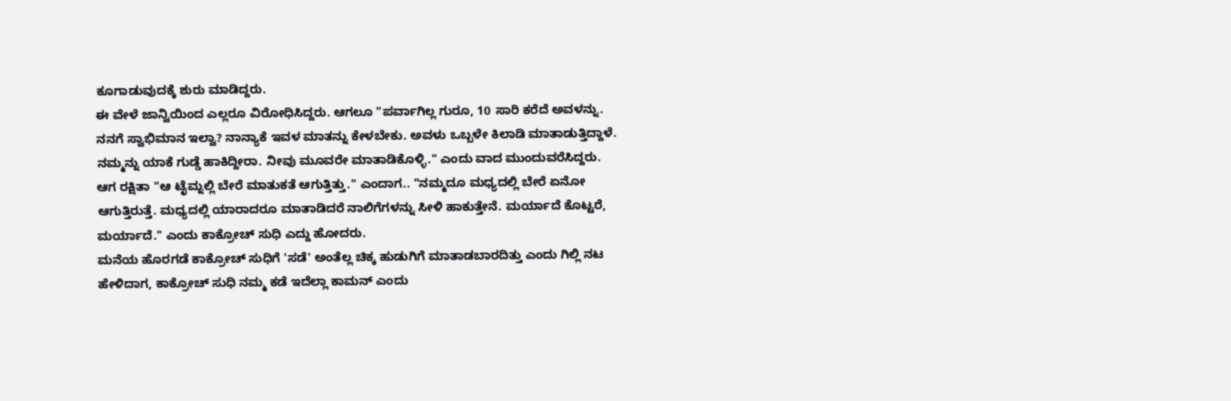ಕೂಗಾಡುವುದಕ್ಕೆ ಶುರು ಮಾಡಿದ್ದರು.
ಈ ವೇಳೆ ಜಾನ್ವಿಯಿಂದ ಎಲ್ಲರೂ ವಿರೋಧಿಸಿದ್ದರು. ಆಗಲೂ "ಪರ್ವಾಗಿಲ್ಲ ಗುರೂ, 10 ಸಾರಿ ಕರೆದೆ ಅವಳನ್ನು. ನನಗೆ ಸ್ವಾಭಿಮಾನ ಇಲ್ವಾ? ನಾನ್ಯಾಕೆ ಇವಳ ಮಾತನ್ನು ಕೇಳಬೇಕು. ಅವಳು ಒಬ್ಬಳೇ ಕಿಲಾಡಿ ಮಾತಾಡುತ್ತಿದ್ದಾಳೆ. ನಮ್ಮನ್ನು ಯಾಕೆ ಗುಡ್ಡೆ ಹಾಕಿದ್ದೀರಾ. ನೀವು ಮೂವರೇ ಮಾತಾಡಿಕೊಳ್ಳಿ." ಎಂದು ವಾದ ಮುಂದುವರೆಸಿದ್ದರು. ಆಗ ರಕ್ಷಿತಾ "ಆ ಟೈಮ್ನಲ್ಲಿ ಬೇರೆ ಮಾತುಕತೆ ಆಗುತ್ತಿತ್ತು." ಎಂದಾಗ.. "ನಮ್ಮದೂ ಮಧ್ಯದಲ್ಲಿ ಬೇರೆ ಏನೋ ಆಗುತ್ತಿರುತ್ತೆ. ಮಧ್ಯದಲ್ಲಿ ಯಾರಾದರೂ ಮಾತಾಡಿದರೆ ನಾಲಿಗೆಗಳನ್ನು ಸೀಳಿ ಹಾಕುತ್ತೇನೆ. ಮರ್ಯಾದೆ ಕೊಟ್ಟರೆ, ಮರ್ಯಾದೆ." ಎಂದು ಕಾಕ್ರೋಚ್ ಸುಧಿ ಎದ್ದು ಹೋದರು.
ಮನೆಯ ಹೊರಗಡೆ ಕಾಕ್ರೋಚ್ ಸುಧಿಗೆ 'ಸಡೆ' ಅಂತೆಲ್ಲ ಚಿಕ್ಕ ಹುಡುಗಿಗೆ ಮಾತಾಡಬಾರದಿತ್ತು ಎಂದು ಗಿಲ್ಲಿ ನಟ ಹೇಳಿದಾಗ, ಕಾಕ್ರೋಚ್ ಸುಧಿ ನಮ್ಮ ಕಡೆ ಇದೆಲ್ಲಾ ಕಾಮನ್ ಎಂದು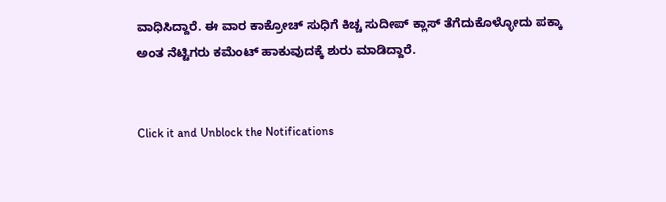ವಾಧಿಸಿದ್ದಾರೆ. ಈ ವಾರ ಕಾಕ್ರೋಚ್ ಸುಧಿಗೆ ಕಿಚ್ಚ ಸುದೀಪ್ ಕ್ಲಾಸ್ ತೆಗೆದುಕೊಳ್ಳೋದು ಪಕ್ಕಾ ಅಂತ ನೆಟ್ಟಿಗರು ಕಮೆಂಟ್ ಹಾಕುವುದಕ್ಕೆ ಶುರು ಮಾಡಿದ್ದಾರೆ.


Click it and Unblock the Notifications